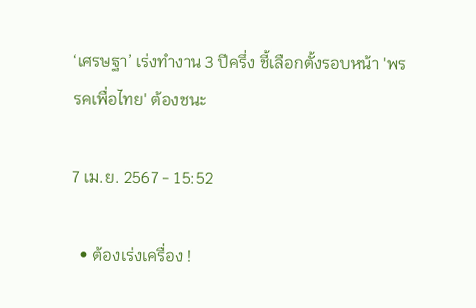‘เศรษฐา’ เร่งทำงาน 3 ปีครึ่ง ชี้เลือกตั้งรอบหน้า 'พรรคเพื่อไทย' ต้องชนะ

7 เม.ย. 2567 - 15:52

  • ต้องเร่งเครื่อง !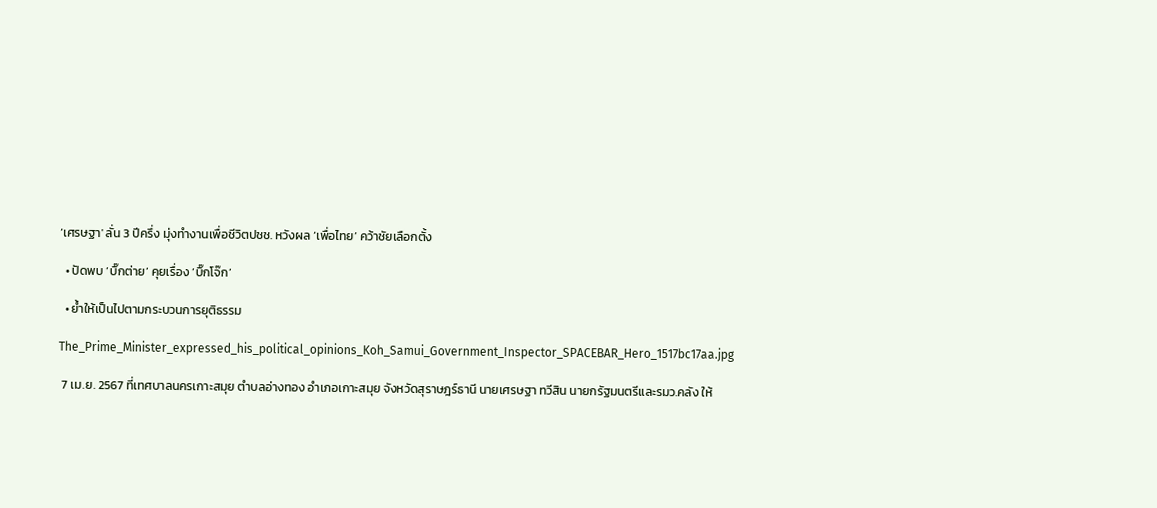‘เศรษฐา' ลั่น 3 ปีครึ่ง มุ่งทำงานเพื่อชีวิตปชช. หวังผล ‘เพื่อไทย’ คว้าชัยเลือกตั้ง

  • ปัดพบ ‘บิ๊กต่าย’ คุยเรื่อง ‘บิ๊กโจ๊ก’

  • ย้ำให้เป็นไปตามกระบวนการยุติธรรม

The_Prime_Minister_expressed_his_political_opinions_Koh_Samui_Government_Inspector_SPACEBAR_Hero_1517bc17aa.jpg

 7 เม.ย. 2567 ที่เทศบาลนครเกาะสมุย ตำบลอ่างทอง อำเภอเกาะสมุย จังหวัดสุราษฎร์ธานี นายเศรษฐา ทวีสิน นายกรัฐมนตรีและรมว.คลัง ให้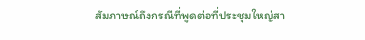สัมภาษณ์ถึงกรณีที่พูดต่อที่ประชุมใหญ่สา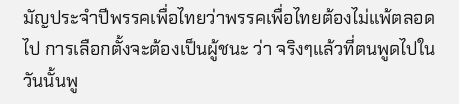มัญประจำปีพรรคเพื่อไทยว่าพรรคเพื่อไทยต้องไม่แพ้ตลอดไป การเลือกตั้งจะต้องเป็นผู้ชนะ ว่า จริงๆแล้วที่ตนพูดไปในวันนั้นพู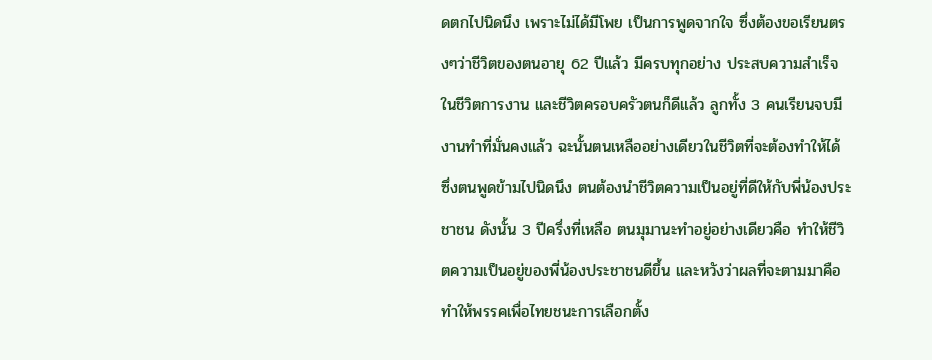ดตกไปนิดนึง เพราะไม่ได้มีโพย เป็นการพูดจากใจ ซึ่งต้องขอเรียนตรงๆว่าชีวิตของตนอายุ 62 ปีแล้ว มีครบทุกอย่าง ประสบความสำเร็จในชีวิตการงาน และชีวิตครอบครัวตนก็ดีแล้ว ลูกทั้ง 3 คนเรียนจบมีงานทำที่มั่นคงแล้ว ฉะนั้นตนเหลืออย่างเดียวในชีวิตที่จะต้องทำให้ได้ ซึ่งตนพูดข้ามไปนิดนึง ตนต้องนำชีวิตความเป็นอยู่ที่ดีให้กับพี่น้องประชาชน ดังนั้น 3 ปีครึ่งที่เหลือ ตนมุมานะทำอยู่อย่างเดียวคือ ทำให้ชีวิตความเป็นอยู่ของพี่น้องประชาชนดีขึ้น และหวังว่าผลที่จะตามมาคือ ทำให้พรรคเพื่อไทยชนะการเลือกตั้ง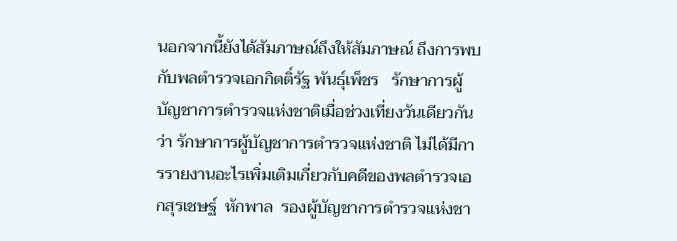นอกจากนี้ยังได้สัมภาษณ์ถึงให้สัมภาษณ์ ถึงการพบกับพลตำรวจเอกกิตติ์รัฐ พันธุ์เพ็ชร   รักษาการผู้บัญชาการตำรวจแห่งชาติเมื่อช่วงเที่ยงวันเดียวกัน ว่า รักษาการผู้บัญชาการตำรวจแห่งชาติ ไม่ได้มีการรายงานอะไรเพิ่มเติมเกี่ยวกับคดีของพลตำรวจเอกสุรเชษฐ์  หักพาล  รองผู้บัญชาการตำรวจแห่งชา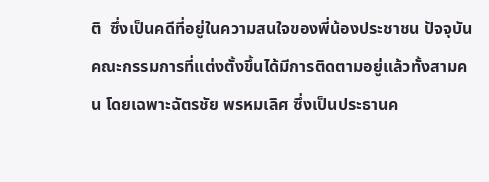ติ  ซึ่งเป็นคดีที่อยู่ในความสนใจของพี่น้องประชาชน ปัจจุบันคณะกรรมการที่แต่งตั้งขึ้นได้มีการติดตามอยู่แล้วทั้งสามคน โดยเฉพาะฉัตรชัย พรหมเลิศ ซึ่งเป็นประธานค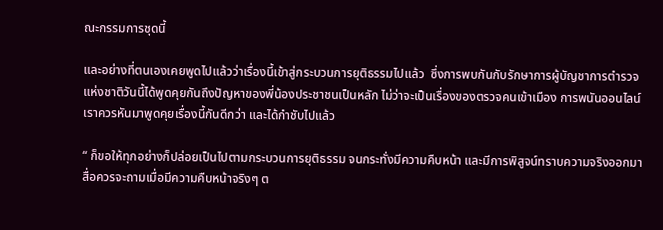ณะกรรมการชุดนี้

และอย่างที่ตนเองเคยพูดไปแล้วว่าเรื่องนี้เข้าสู่กระบวนการยุติธรรมไปแล้ว  ซึ่งการพบกันกับรักษาการผู้บัญชาการตำรวจแห่งชาติวันนี้ได้พูดคุยกันถึงปัญหาของพี่น้องประชาชนเป็นหลัก ไม่ว่าจะเป็นเรื่องของตรวจคนเข้าเมือง การพนันออนไลน์ เราควรหันมาพูดคุยเรื่องนี้กันดีกว่า และได้กำชับไปแล้ว

“ ก็ขอให้ทุกอย่างก็ปล่อยเป็นไปตามกระบวนการยุติธรรม จนกระทั่งมีความคืบหน้า และมีการพิสูจน์ทราบความจริงออกมา สื่อควรจะถามเมื่อมีความคืบหน้าจริงๆ ต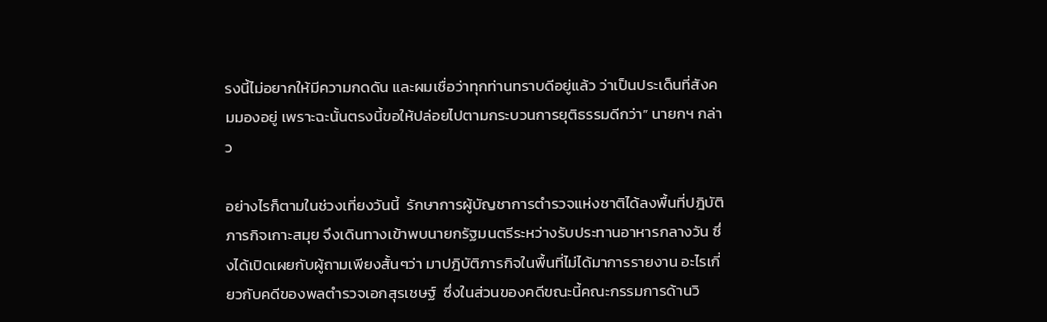รงนี้ไม่อยากให้มีความกดดัน และผมเชื่อว่าทุกท่านทราบดีอยู่แล้ว ว่าเป็นประเด็นที่สังคมมองอยู่ เพราะฉะนั้นตรงนี้ขอให้ปล่อยไปตามกระบวนการยุติธรรมดีกว่า” นายกฯ กล่าว

อย่างไรก็ตามในช่วงเที่ยงวันนี้  รักษาการผู้บัญชาการตำรวจแห่งชาติได้ลงพื้นที่ปฎิบัติภารกิจเกาะสมุย จึงเดินทางเข้าพบนายกรัฐมนตรีระหว่างรับประทานอาหารกลางวัน ซึ่งได้เปิดเผยกับผู้ถามเพียงสั้นๆว่า มาปฎิบัติภารกิจในพื้นที่ไม่ได้มาการรายงาน อะไรเกี่ยวกับคดีของพลตำรวจเอกสุรเชษฐ์  ซึ่งในส่วนของคดีขณะนี้คณะกรรมการด้านวิ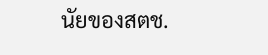นัยของสตช.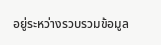อยู่ระหว่างรวบรวมข้อมูล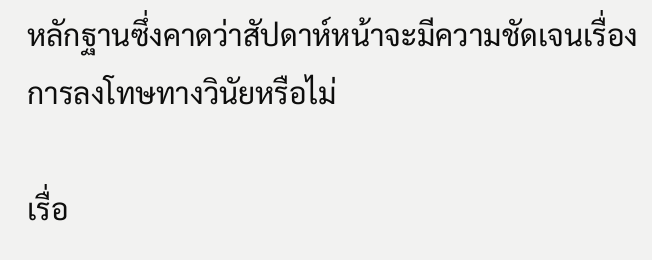หลักฐานซึ่งคาดว่าสัปดาห์หน้าจะมีความชัดเจนเรื่องการลงโทษทางวินัยหรือไม่

เรื่อ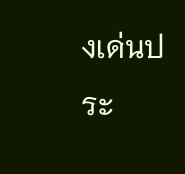งเด่นประ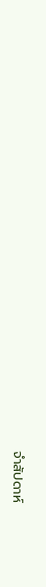จำสัปดาห์